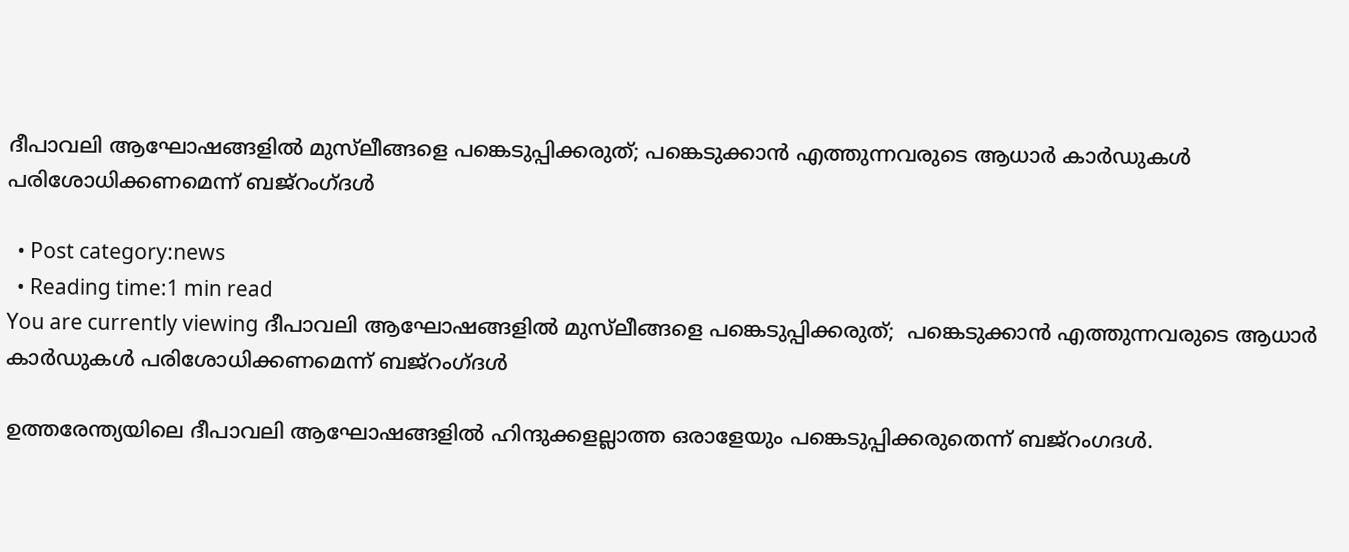ദീപാവലി ആഘോഷങ്ങളില്‍ മുസ്‌ലീങ്ങളെ പങ്കെടുപ്പിക്കരുത്; പങ്കെടുക്കാന്‍ എത്തുന്നവരുടെ ആധാര്‍ കാര്‍ഡുകള്‍ പരിശോധിക്കണമെന്ന് ബജ്‌റംഗ്ദള്‍

  • Post category:news
  • Reading time:1 min read
You are currently viewing ദീപാവലി ആഘോഷങ്ങളില്‍ മുസ്‌ലീങ്ങളെ പങ്കെടുപ്പിക്കരുത്;  പങ്കെടുക്കാന്‍ എത്തുന്നവരുടെ ആധാര്‍ കാര്‍ഡുകള്‍ പരിശോധിക്കണമെന്ന് ബജ്‌റംഗ്ദള്‍

ഉത്തരേന്ത്യയിലെ ദീപാവലി ആഘോഷങ്ങളില്‍ ഹിന്ദുക്കളല്ലാത്ത ഒരാളേയും പങ്കെടുപ്പിക്കരുതെന്ന് ബജ്‌റംഗദള്‍.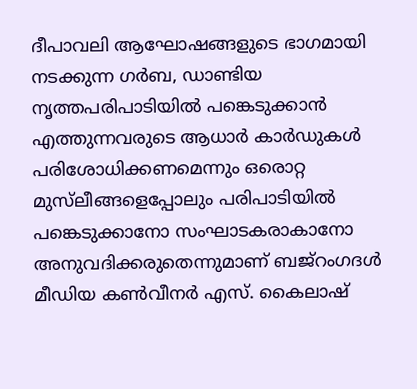ദീപാവലി ആഘോഷങ്ങളുടെ ഭാഗമായി നടക്കുന്ന ഗര്‍ബ, ഡാണ്ടിയ നൃത്തപരിപാടിയില്‍ പങ്കെടുക്കാന്‍ എത്തുന്നവരുടെ ആധാര്‍ കാര്‍ഡുകള്‍ പരിശോധിക്കണമെന്നും ഒരൊറ്റ മുസ്‌ലീങ്ങളെപ്പോലും പരിപാടിയില്‍ പങ്കെടുക്കാനോ സംഘാടകരാകാനോ അനുവദിക്കരുതെന്നുമാണ് ബജ്‌റംഗദള്‍ മീഡിയ കണ്‍വീനര്‍ എസ്. കൈലാഷ്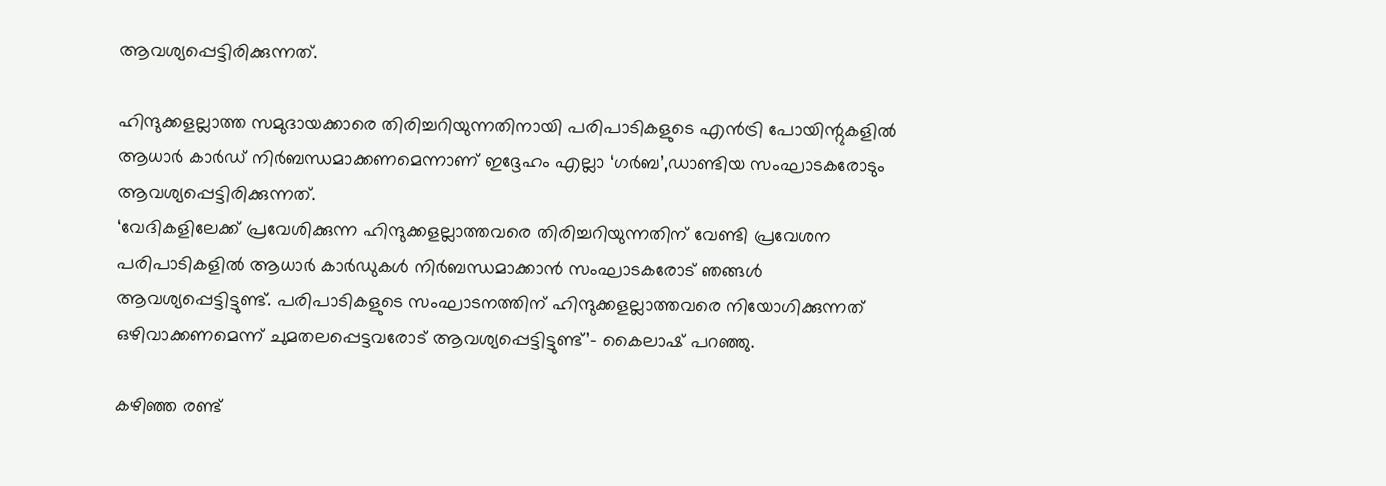ആവശ്യപ്പെട്ടിരിക്കുന്നത്.

ഹിന്ദുക്കളല്ലാത്ത സമുദായക്കാരെ തിരിച്ചറിയുന്നതിനായി പരിപാടികളുടെ എന്‍ട്രി പോയിന്റുകളില്‍ ആധാര്‍ കാര്‍ഡ് നിര്‍ബന്ധമാക്കണമെന്നാണ് ഇദ്ദേഹം എല്ലാ ‘ഗര്‍ബ’,ഡാണ്ടിയ സംഘാടകരോടും ആവശ്യപ്പെട്ടിരിക്കുന്നത്.
‘വേദികളിലേക്ക് പ്രവേശിക്കുന്ന ഹിന്ദുക്കളല്ലാത്തവരെ തിരിച്ചറിയുന്നതിന് വേണ്ടി പ്രവേശന പരിപാടികളില്‍ ആധാര്‍ കാര്‍ഡുകള്‍ നിര്‍ബന്ധമാക്കാന്‍ സംഘാടകരോട് ഞങ്ങള്‍ ആവശ്യപ്പെട്ടിട്ടുണ്ട്. പരിപാടികളുടെ സംഘാടനത്തിന് ഹിന്ദുക്കളല്ലാത്തവരെ നിയോഗിക്കുന്നത് ഒഴിവാക്കണമെന്ന് ചുമതലപ്പെട്ടവരോട് ആവശ്യപ്പെട്ടിട്ടുണ്ട്’- കൈലാഷ് പറഞ്ഞു.

കഴിഞ്ഞ രണ്ട്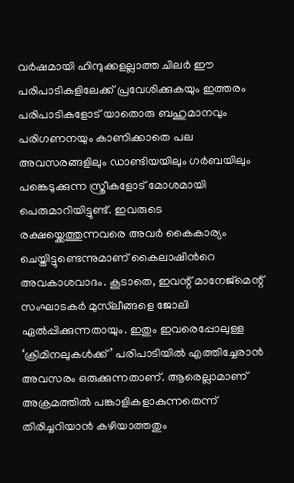വര്‍ഷമായി ഹിന്ദുക്കളല്ലാത്ത ചിലര്‍ ഈ പരിപാടികളിലേക്ക് പ്രവേശിക്കുകയും ഇത്തരം പരിപാടികളോട് യാതൊരു ബഹുമാനവും പരിഗണനയും കാണിക്കാതെ പല അവസരങ്ങളിലും ഡാണ്ടിയയിലും ഗര്‍ബയിലും പങ്കെടുക്കുന്ന സ്ത്രീകളോട് മോശമായി പെരുമാറിയിട്ടുണ്ട്. ഇവരുടെ രക്ഷയ്ക്കെത്തുന്നവരെ അവര്‍ കൈകാര്യം ചെയ്തിട്ടുണ്ടെന്നുമാണ് കൈലാഷിന്‍റെ അവകാശവാദം. കൂടാതെ, ഇവന്റ് മാനേജ്‌മെന്റ് സംഘാടകര്‍ മുസ്‌ലീങ്ങളെ ജോലി ഏല്‍പ്പിക്കുന്നതായും. ഇതും ഇവരെപ്പോലുള്ള ‘ക്രിമിനലുകള്‍ക്ക്’ പരിപാടിയില്‍ എത്തിച്ചേരാന്‍ അവസരം ഒരുക്കുന്നതാണ്. ആരെല്ലാമാണ് അക്രമത്തില്‍ പങ്കാളികളാകുന്നതെന്ന് തിരിച്ചറിയാന്‍ കഴിയാത്തതും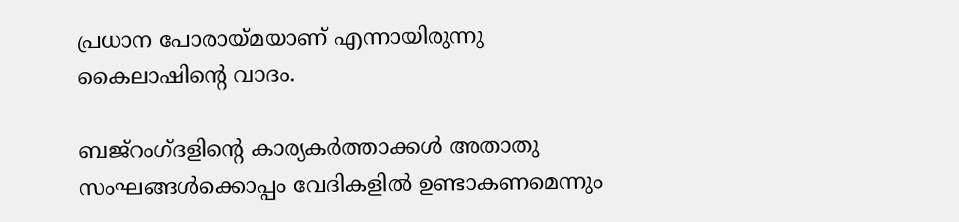പ്രധാന പോരായ്മയാണ് എന്നായിരുന്നു കൈലാഷിന്‍റെ വാദം.

ബജ്റംഗ്ദളിന്‍റെ കാര്യകര്‍ത്താക്കള്‍ അതാതു സംഘങ്ങള്‍ക്കൊപ്പം വേദികളില്‍ ഉണ്ടാകണമെന്നും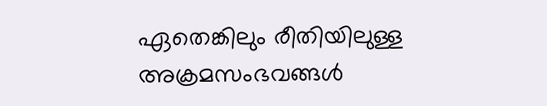ഏതെങ്കിലും രീതിയിലുള്ള അക്രമസംഭവങ്ങള്‍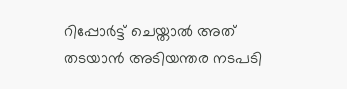റിപ്പോര്‍ട്ട് ചെയ്താല്‍ അത് തടയാന്‍ അടിയന്തര നടപടി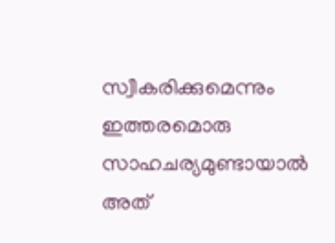സ്വീകരിക്കുമെന്നും ഇത്തരമൊരു സാഹചര്യമുണ്ടായാല്‍ അത്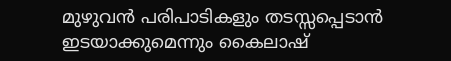മുഴുവന്‍ പരിപാടികളും തടസ്സപ്പെടാന്‍ ഇടയാക്കുമെന്നും കൈലാഷ്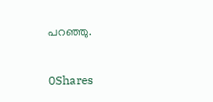പറഞ്ഞു.

0Shares